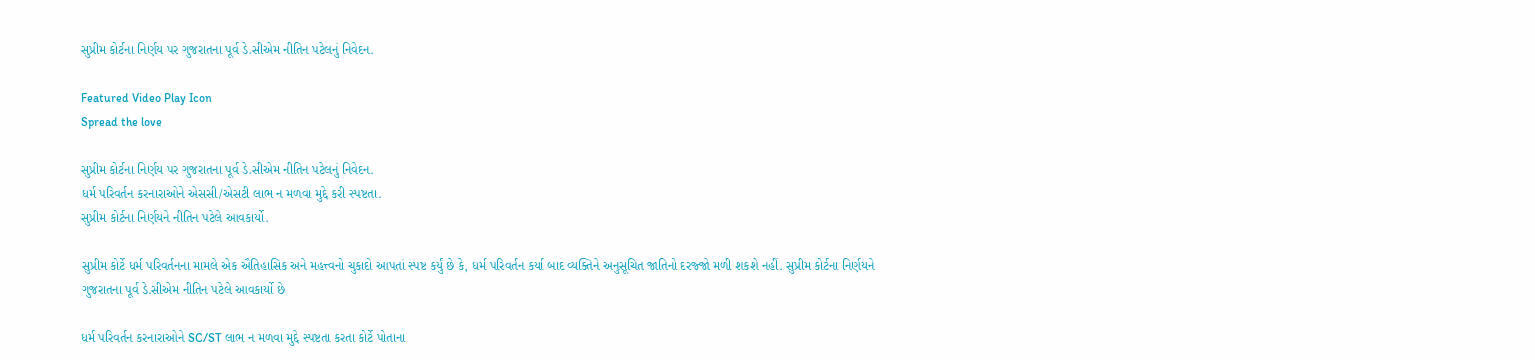સુપ્રીમ કોર્ટના નિર્ણય પર ગુજરાતના પૂર્વ ડે.સીએમ નીતિન પટેલનું નિવેદન.

Featured Video Play Icon
Spread the love

સુપ્રીમ કોર્ટના નિર્ણય પર ગુજરાતના પૂર્વ ડે.સીએમ નીતિન પટેલનું નિવેદન.
ધર્મ પરિવર્તન કરનારાઓને એસસી/એસટી લાભ ન મળવા મુદ્દે કરી સ્પષ્ટતા.
સુપ્રીમ કોર્ટના નિર્ણયને નીતિન પટેલે આવકાર્યો.

સુપ્રીમ કોર્ટે ધર્મ પરિવર્તનના મામલે એક ઐતિહાસિક અને મહત્ત્વનો ચુકાદો આપતાં સ્પષ્ટ કર્યું છે કે, ધર્મ પરિવર્તન કર્યા બાદ વ્યક્તિને અનુસૂચિત જાતિનો દરજ્જો મળી શકશે નહીં. સુપ્રીમ કોર્ટના નિર્ણયને ગુજરાતના પૂર્વ ડે.સીએમ નીતિન પટેલે આવકાર્યો છે

ધર્મ પરિવર્તન કરનારાઓને SC/ST લાભ ન મળવા મુદ્દે સ્પષ્ટતા કરતા કોર્ટે પોતાના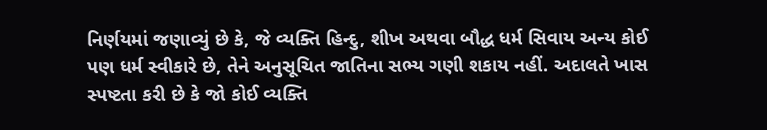નિર્ણયમાં જણાવ્યું છે કે, જે વ્યક્તિ હિન્દુ, શીખ અથવા બૌદ્ધ ધર્મ સિવાય અન્ય કોઈ પણ ધર્મ સ્વીકારે છે, તેને અનુસૂચિત જાતિના સભ્ય ગણી શકાય નહીં. અદાલતે ખાસ સ્પષ્ટતા કરી છે કે જો કોઈ વ્યક્તિ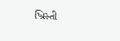ખ્રિસ્તી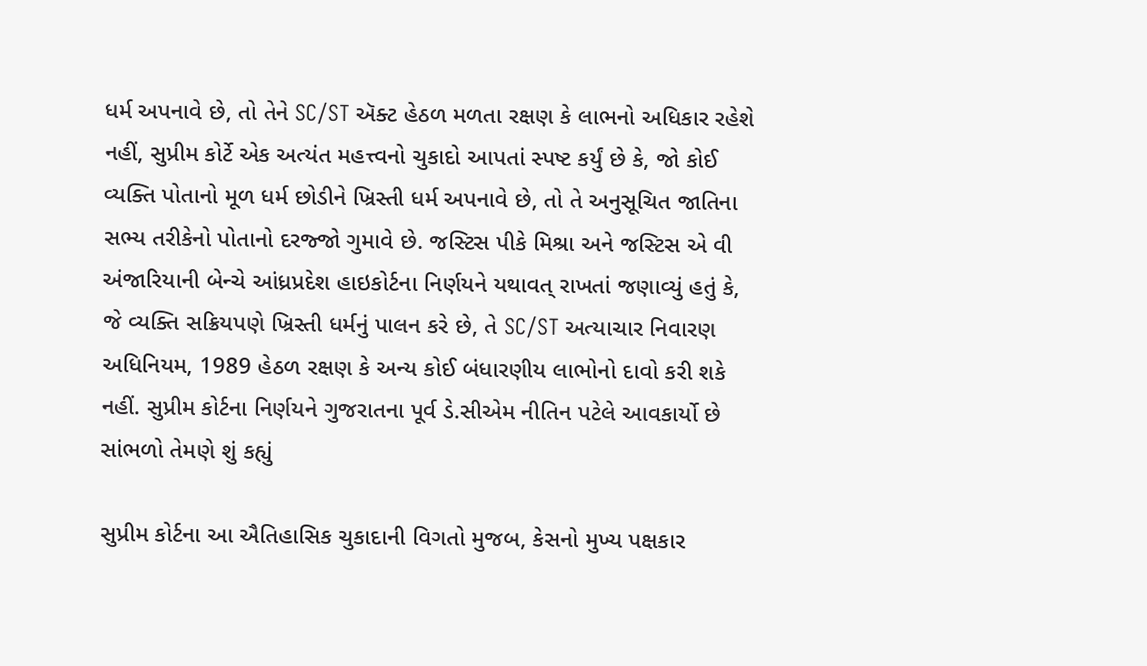ધર્મ અપનાવે છે, તો તેને SC/ST ઍક્ટ હેઠળ મળતા રક્ષણ કે લાભનો અધિકાર રહેશે નહીં, સુપ્રીમ કોર્ટે એક અત્યંત મહત્ત્વનો ચુકાદો આપતાં સ્પષ્ટ કર્યું છે કે, જો કોઈ વ્યક્તિ પોતાનો મૂળ ધર્મ છોડીને ખ્રિસ્તી ધર્મ અપનાવે છે, તો તે અનુસૂચિત જાતિના સભ્ય તરીકેનો પોતાનો દરજ્જો ગુમાવે છે. જસ્ટિસ પીકે મિશ્રા અને જસ્ટિસ એ વી અંજારિયાની બેન્ચે આંધ્રપ્રદેશ હાઇકોર્ટના નિર્ણયને યથાવત્ રાખતાં જણાવ્યું હતું કે, જે વ્યક્તિ સક્રિયપણે ખ્રિસ્તી ધર્મનું પાલન કરે છે, તે SC/ST અત્યાચાર નિવારણ અધિનિયમ, 1989 હેઠળ રક્ષણ કે અન્ય કોઈ બંધારણીય લાભોનો દાવો કરી શકે નહીં. સુપ્રીમ કોર્ટના નિર્ણયને ગુજરાતના પૂર્વ ડે.સીએમ નીતિન પટેલે આવકાર્યો છે સાંભળો તેમણે શું કહ્યું

સુપ્રીમ કોર્ટના આ ઐતિહાસિક ચુકાદાની વિગતો મુજબ, કેસનો મુખ્ય પક્ષકાર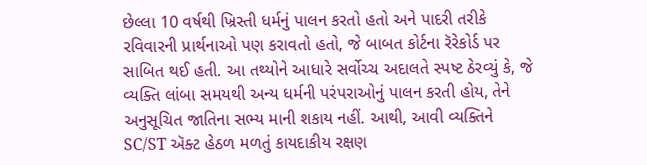છેલ્લા 10 વર્ષથી ખ્રિસ્તી ધર્મનું પાલન કરતો હતો અને પાદરી તરીકે રવિવારની પ્રાર્થનાઓ પણ કરાવતો હતો, જે બાબત કોર્ટના રૅરેકોર્ડ પર સાબિત થઈ હતી. આ તથ્યોને આધારે સર્વોચ્ચ અદાલતે સ્પષ્ટ ઠેરવ્યું કે, જે વ્યક્તિ લાંબા સમયથી અન્ય ધર્મની પરંપરાઓનું પાલન કરતી હોય, તેને અનુસૂચિત જાતિના સભ્ય માની શકાય નહીં. આથી, આવી વ્યક્તિને SC/ST ઍક્ટ હેઠળ મળતું કાયદાકીય રક્ષણ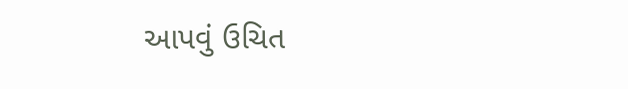આપવું ઉચિત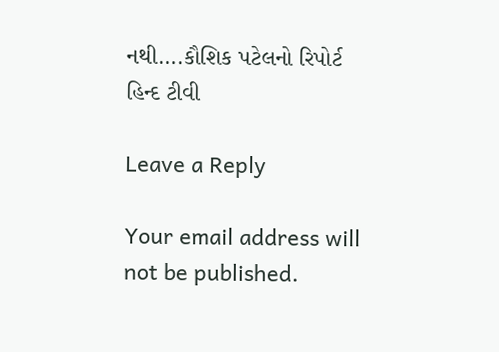નથી….કૌશિક પટેલનો રિપોર્ટ હિન્દ ટીવી

Leave a Reply

Your email address will not be published.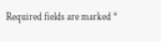Required fields are marked *